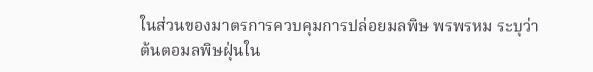ในส่วนของมาตรการควบคุมการปล่อยมลพิษ พรพรหม ระบุว่า
ต้นตอมลพิษฝุ่นใน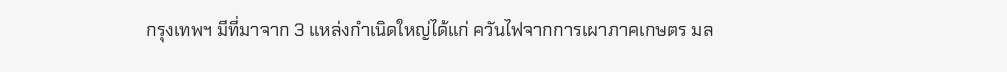กรุงเทพฯ มีที่มาจาก 3 แหล่งกำเนิดใหญ่ได้แก่ ควันไฟจากการเผาภาคเกษตร มล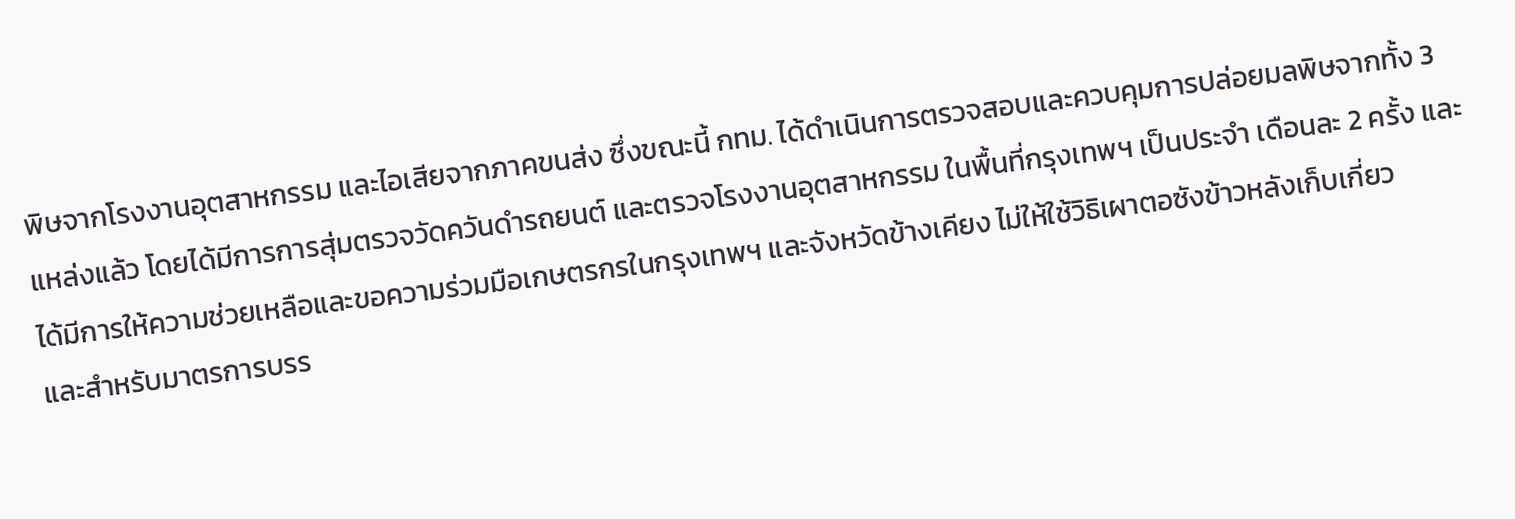พิษจากโรงงานอุตสาหกรรม และไอเสียจากภาคขนส่ง ซึ่งขณะนี้ กทม. ได้ดำเนินการตรวจสอบและควบคุมการปล่อยมลพิษจากทั้ง 3 แหล่งแล้ว โดยได้มีการการสุ่มตรวจวัดควันดำรถยนต์ และตรวจโรงงานอุตสาหกรรม ในพื้นที่กรุงเทพฯ เป็นประจำ เดือนละ 2 ครั้ง และได้มีการให้ความช่วยเหลือและขอความร่วมมือเกษตรกรในกรุงเทพฯ และจังหวัดข้างเคียง ไม่ให้ใช้วิธิเผาตอซังข้าวหลังเก็บเกี่ยว
และสำหรับมาตรการบรร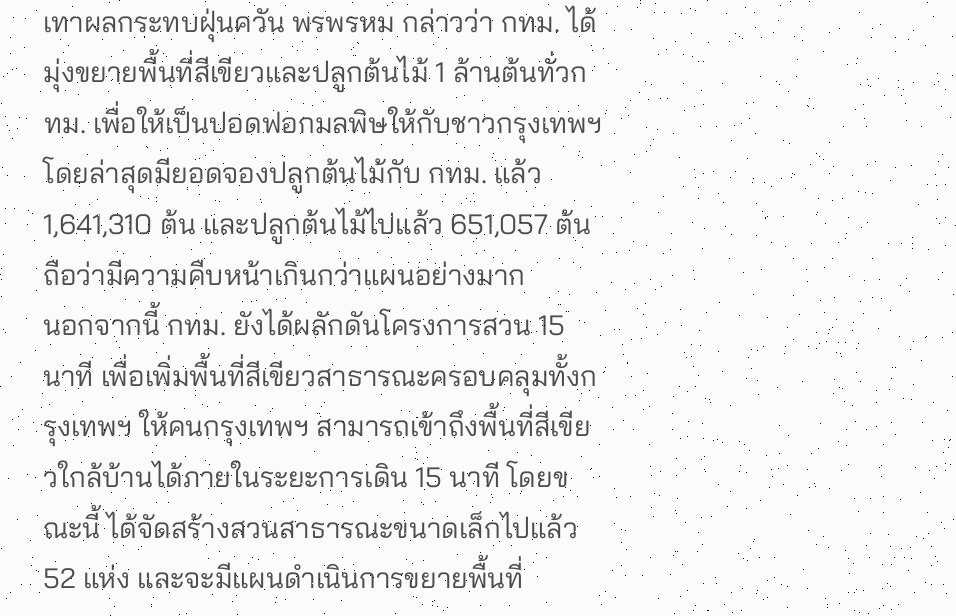เทาผลกระทบฝุ่นควัน พรพรหม กล่าวว่า กทม. ได้มุ่งขยายพื้นที่สีเขียวและปลูกต้นไม้ 1 ล้านต้นทั่วกทม. เพื่อให้เป็นปอดฟอกมลพิษให้กับชาวกรุงเทพฯ โดยล่าสุดมียอดจองปลูกต้นไม้กับ กทม. แล้ว 1,641,310 ต้น และปลูกต้นไม้ไปแล้ว 651,057 ต้น ถือว่ามีความคืบหน้าเกินกว่าแผนอย่างมาก
นอกจากนี้ กทม. ยังได้ผลักดันโครงการสวน 15 นาที เพื่อเพิ่มพื้นที่สีเขียวสาธารณะครอบคลุมทั้งกรุงเทพฯ ให้คนกรุงเทพฯ สามารถเข้าถึงพื้นที่สีเขียวใกล้บ้านได้ภายในระยะการเดิน 15 นาที โดยขณะนี้ ได้จัดสร้างสวนสาธารณะขนาดเล็กไปแล้ว 52 แห่ง และจะมีแผนดำเนินการขยายพื้นที่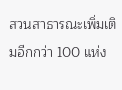สวนสาธารณะเพิ่มเติมอีกกว่า 100 แห่ง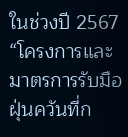ในช่วงปี 2567
“โครงการและมาตรการรับมือฝุ่นควันที่ก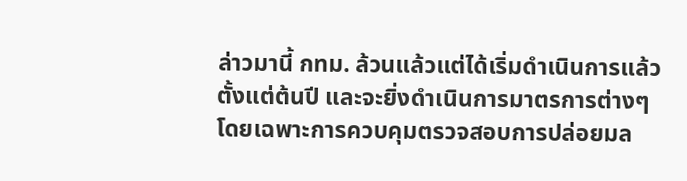ล่าวมานี้ กทม. ล้วนแล้วแต่ได้เริ่มดำเนินการแล้วตั้งแต่ต้นปี และจะยิ่งดำเนินการมาตรการต่างๆ โดยเฉพาะการควบคุมตรวจสอบการปล่อยมล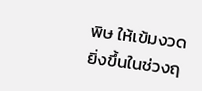พิษ ให้เข้มงวดยิ่งขึ้นในช่วงฤ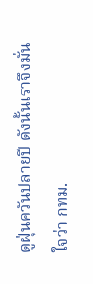ดูฝุ่นควันปลายปี ดังนั้นเราจึงมั่นใจว่า กทม.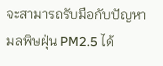จะสามารถรับมือกับปัญหามลพิษฝุ่น PM2.5 ได้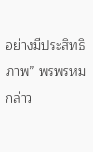อย่างมีประสิทธิภาพ” พรพรหม กล่าว